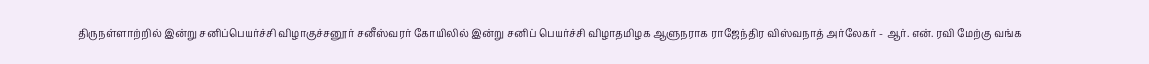திருநள்ளாற்றில் இன்று சனிப்பெயர்ச்சி விழாகுச்சனூர் சனீஸ்வரர் கோயிலில் இன்று சனிப் பெயர்ச்சி விழாதமிழக ஆளுநராக ராஜேந்திர விஸ்வநாத் அர்லேகர் - ஆர். என். ரவி மேற்கு வங்க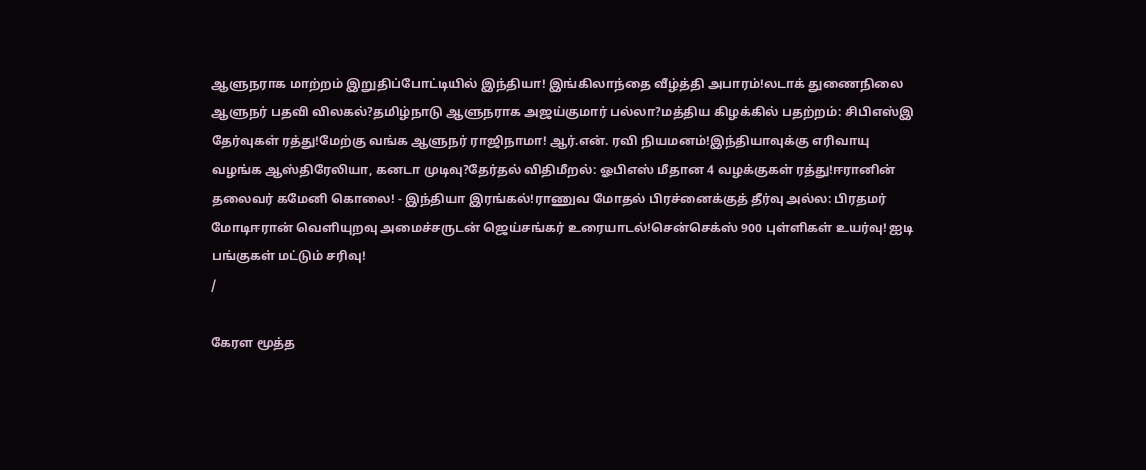ஆளுநராக மாற்றம் இறுதிப்போட்டியில் இந்தியா! இங்கிலாந்தை வீழ்த்தி அபாரம்!லடாக் துணைநிலை ஆளுநர் பதவி விலகல்?தமிழ்நாடு ஆளுநராக அஜய்குமார் பல்லா?மத்திய கிழக்கில் பதற்றம்: சிபிஎஸ்இ தேர்வுகள் ரத்து!மேற்கு வங்க ஆளுநர் ராஜிநாமா! ஆர்.என். ரவி நியமனம்!இந்தியாவுக்கு எரிவாயு வழங்க ஆஸ்திரேலியா, கனடா முடிவு?தேர்தல் விதிமீறல்: ஓபிஎஸ் மீதான 4 வழக்குகள் ரத்து!ஈரானின் தலைவர் கமேனி கொலை! - இந்தியா இரங்கல்!ராணுவ மோதல் பிரச்னைக்குத் தீர்வு அல்ல: பிரதமர் மோடிஈரான் வெளியுறவு அமைச்சருடன் ஜெய்சங்கர் உரையாடல்!சென்செக்ஸ் 900 புள்ளிகள் உயர்வு! ஐடி பங்குகள் மட்டும் சரிவு!
/

கேரள மூத்த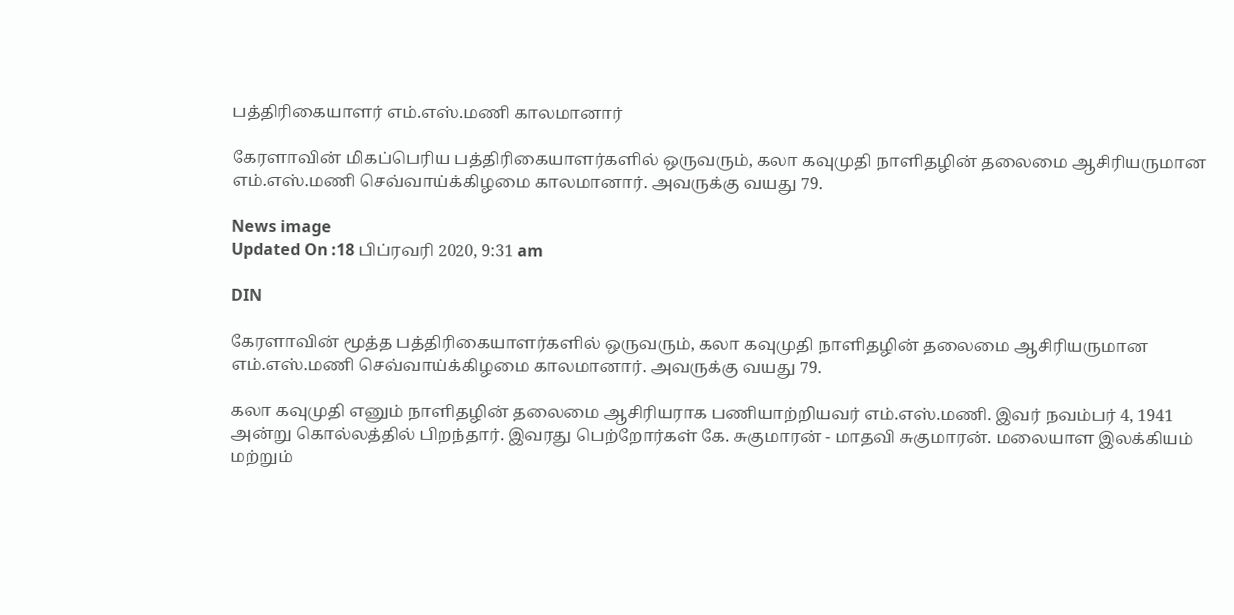பத்திரிகையாளர் எம்.எஸ்.மணி காலமானார்

கேரளாவின் மிகப்பெரிய பத்திரிகையாளர்களில் ஒருவரும், கலா கவுமுதி நாளிதழின் தலைமை ஆசிரியருமான எம்.எஸ்.மணி செவ்வாய்க்கிழமை காலமானார். அவருக்கு வயது 79.

News image
Updated On :18 பிப்ரவரி 2020, 9:31 am

DIN

கேரளாவின் மூத்த பத்திரிகையாளர்களில் ஒருவரும், கலா கவுமுதி நாளிதழின் தலைமை ஆசிரியருமான எம்.எஸ்.மணி செவ்வாய்க்கிழமை காலமானார். அவருக்கு வயது 79.

கலா கவுமுதி எனும் நாளிதழின் தலைமை ஆசிரியராக பணியாற்றியவர் எம்.எஸ்.மணி. இவர் நவம்பர் 4, 1941 அன்று கொல்லத்தில் பிறந்தார். இவரது பெற்றோர்கள் கே. சுகுமாரன் - மாதவி சுகுமாரன். மலையாள இலக்கியம் மற்றும்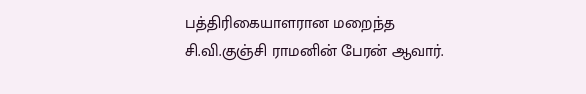பத்திரிகையாளரான மறைந்த சி.வி.குஞ்சி ராமனின் பேரன் ஆவார்.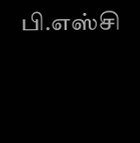பி.எஸ்சி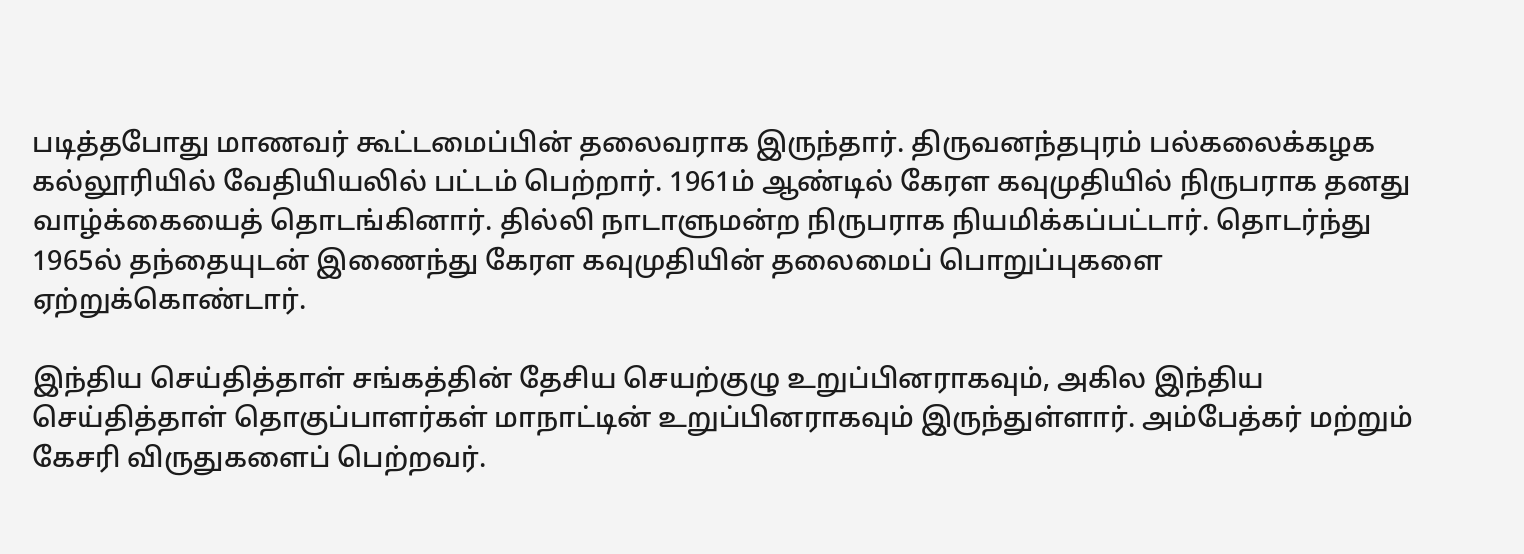படித்தபோது மாணவர் கூட்டமைப்பின் தலைவராக இருந்தார். திருவனந்தபுரம் பல்கலைக்கழக கல்லூரியில் வேதியியலில் பட்டம் பெற்றார். 1961ம் ஆண்டில் கேரள கவுமுதியில் நிருபராக தனது வாழ்க்கையைத் தொடங்கினார். தில்லி நாடாளுமன்ற நிருபராக நியமிக்கப்பட்டார். தொடர்ந்து 1965ல் தந்தையுடன் இணைந்து கேரள கவுமுதியின் தலைமைப் பொறுப்புகளை ஏற்றுக்கொண்டார்.

இந்திய செய்தித்தாள் சங்கத்தின் தேசிய செயற்குழு உறுப்பினராகவும், அகில இந்திய செய்தித்தாள் தொகுப்பாளர்கள் மாநாட்டின் உறுப்பினராகவும் இருந்துள்ளார். அம்பேத்கர் மற்றும் கேசரி விருதுகளைப் பெற்றவர்.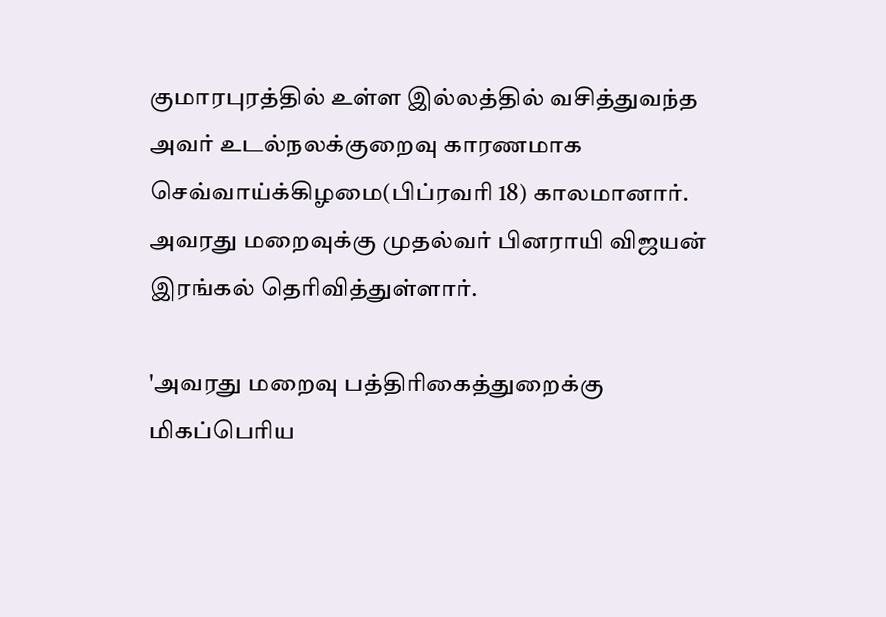குமாரபுரத்தில் உள்ள இல்லத்தில் வசித்துவந்த அவர் உடல்நலக்குறைவு காரணமாக செவ்வாய்க்கிழமை(பிப்ரவரி 18) காலமானார். அவரது மறைவுக்கு முதல்வர் பினராயி விஜயன் இரங்கல் தெரிவித்துள்ளார்.

'அவரது மறைவு பத்திரிகைத்துறைக்கு மிகப்பெரிய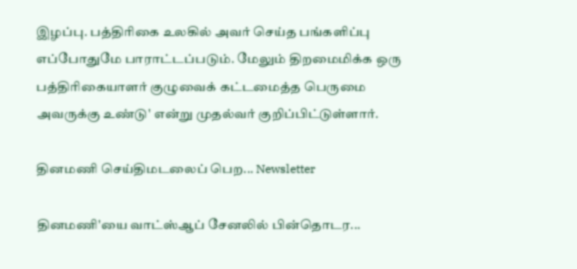இழப்பு. பத்திரிகை உலகில் அவர் செய்த பங்களிப்பு எப்போதுமே பாராட்டப்படும். மேலும் திறமைமிக்க ஒரு பத்திரிகையாளர் குழுவைக் கட்டமைத்த பெருமை அவருக்கு உண்டு' என்று முதல்வர் குறிப்பிட்டுள்ளார்.

தினமணி செய்திமடலைப் பெற... Newsletter

தினமணி'யை வாட்ஸ்ஆப் சேனலில் பின்தொடர...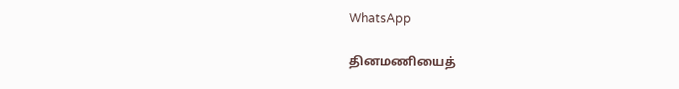WhatsApp

தினமணியைத்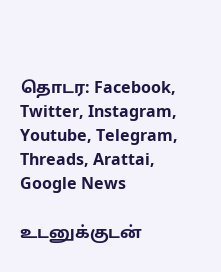தொடர: Facebook, Twitter, Instagram, Youtube, Telegram, Threads, Arattai, Google News

உடனுக்குடன்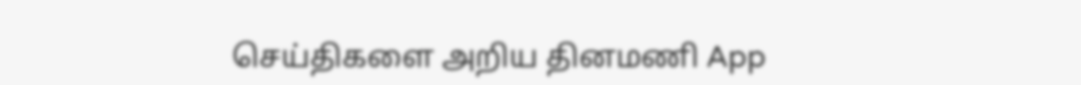செய்திகளை அறிய தினமணி App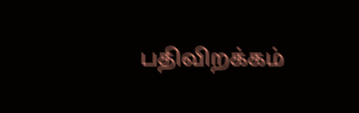பதிவிறக்கம்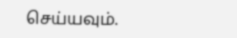செய்யவும்.